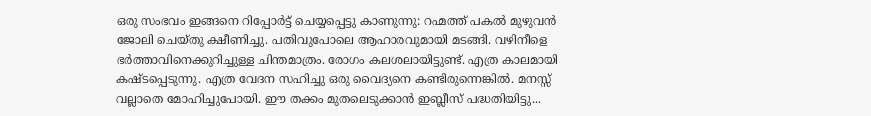ഒരു സംഭവം ഇങ്ങനെ റിപ്പോർട്ട് ചെയ്യപ്പെട്ടു കാണുന്നു: റഹ്മത്ത് പകൽ മുഴുവൻ ജോലി ചെയ്തു ക്ഷീണിച്ചു. പതിവുപോലെ ആഹാരവുമായി മടങ്ങി. വഴിനീളെ ഭർത്താവിനെക്കുറിച്ചുള്ള ചിന്തമാത്രം. രോഗം കലശലായിട്ടുണ്ട്. എത്ര കാലമായി കഷ്ടപ്പെടുന്നു. എത്ര വേദന സഹിച്ചു ഒരു വൈദ്യനെ കണ്ടിരുന്നെങ്കിൽ. മനസ്സ് വല്ലാതെ മോഹിച്ചുപോയി. ഈ തക്കം മുതലെടുക്കാൻ ഇബ്ലീസ് പദ്ധതിയിട്ടു...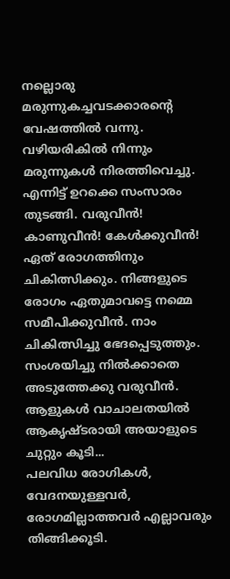നല്ലൊരു മരുന്നുകച്ചവടക്കാരന്റെ വേഷത്തിൽ വന്നു. വഴിയരികിൽ നിന്നും മരുന്നുകൾ നിരത്തിവെച്ചു. എന്നിട്ട് ഉറക്കെ സംസാരം തുടങ്ങി. വരുവീൻ! കാണുവീൻ! കേൾക്കുവീൻ! ഏത് രോഗത്തിനും ചികിത്സിക്കും. നിങ്ങളുടെ രോഗം ഏതുമാവട്ടെ നമ്മെ സമീപിക്കുവീൻ. നാം ചികിത്സിച്ചു ഭേദപ്പെടുത്തും. സംശയിച്ചു നിൽക്കാതെ അടുത്തേക്കു വരുവീൻ. ആളുകൾ വാചാലതയിൽ ആകൃഷ്ടരായി അയാളുടെ ചുറ്റും കൂടി...
പലവിധ രോഗികൾ, വേദനയുള്ളവർ, രോഗമില്ലാത്തവർ എല്ലാവരും തിങ്ങിക്കൂടി.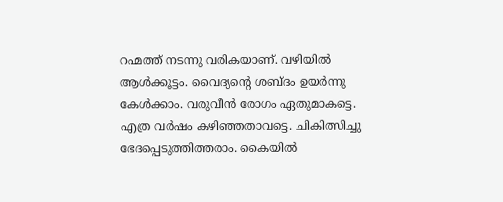റഹ്മത്ത് നടന്നു വരികയാണ്. വഴിയിൽ ആൾക്കൂട്ടം. വൈദ്യന്റെ ശബ്ദം ഉയർന്നു കേൾക്കാം. വരുവീൻ രോഗം ഏതുമാകട്ടെ. എത്ര വർഷം കഴിഞ്ഞതാവട്ടെ. ചികിത്സിച്ചു ഭേദപ്പെടുത്തിത്തരാം. കൈയിൽ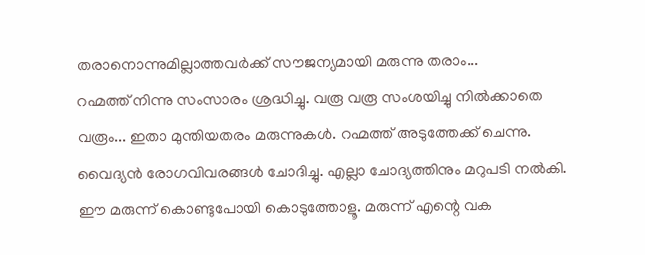തരാനൊന്നുമില്ലാത്തവർക്ക് സൗജന്യമായി മരുന്നു തരാം...
റഹ്മത്ത് നിന്നു സംസാരം ശ്രദ്ധിച്ചു. വരൂ വരൂ സംശയിച്ചു നിൽക്കാതെ വരൂം... ഇതാ മുന്തിയതരം മരുന്നുകൾ. റഹ്മത്ത് അടുത്തേക്ക് ചെന്നു. വൈദ്യൻ രോഗവിവരങ്ങൾ ചോദിച്ചു. എല്ലാ ചോദ്യത്തിനും മറുപടി നൽകി. ഈ മരുന്ന് കൊണ്ടുപോയി കൊടുത്തോളൂ. മരുന്ന് എന്റെ വക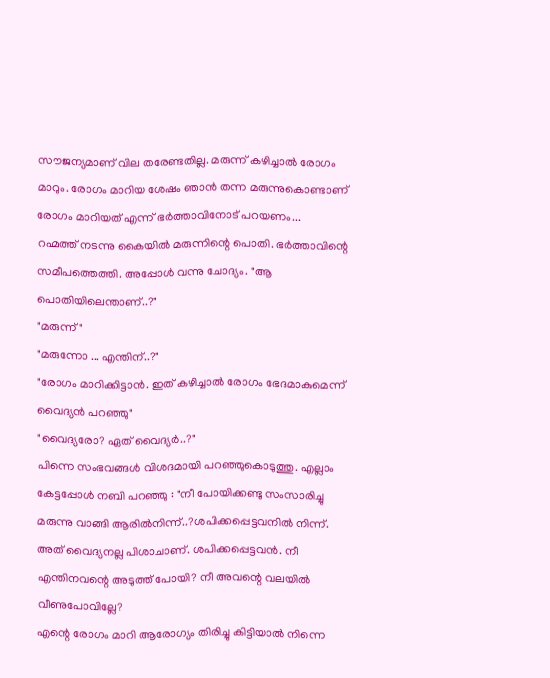സൗജന്യമാണ് വില തരേണ്ടതില്ല. മരുന്ന് കഴിച്ചാൽ രോഗം മാറും. രോഗം മാറിയ ശേഷം ഞാൻ തന്ന മരുന്നുകൊണ്ടാണ് രോഗം മാറിയത് എന്ന് ഭർത്താവിനോട് പറയണം...
റഹ്മത്ത് നടന്നു കൈയിൽ മരുന്നിന്റെ പൊതി. ഭർത്താവിന്റെ സമീപത്തെത്തി. അപ്പോൾ വന്നു ചോദ്യം. "ആ പൊതിയിലെന്താണ്..?"
"മരുന്ന്"
"മരുന്നോ ... എന്തിന്..?"
"രോഗം മാറിക്കിട്ടാൻ. ഇത് കഴിച്ചാൽ രോഗം ഭേദമാകുമെന്ന് വൈദ്യൻ പറഞ്ഞു"
"വൈദ്യരോ? ഏത് വൈദ്യർ..?"
പിന്നെ സംഭവങ്ങൾ വിശദമായി പറഞ്ഞുകൊടുത്തു. എല്ലാം കേട്ടപ്പോൾ നബി പറഞ്ഞു : "നീ പോയിക്കണ്ടു സംസാരിച്ചു മരുന്നു വാങ്ങി ആരിൽനിന്ന്..?ശപിക്കപ്പെട്ടവനിൽ നിന്ന്.
അത് വൈദ്യനല്ല പിശാചാണ്. ശപിക്കപ്പെട്ടവൻ. നീ എന്തിനവന്റെ അടുത്ത് പോയി? നീ അവന്റെ വലയിൽ വീണുപോവില്ലേ?
എന്റെ രോഗം മാറി ആരോഗ്യം തിരിച്ചു കിട്ടിയാൽ നിന്നെ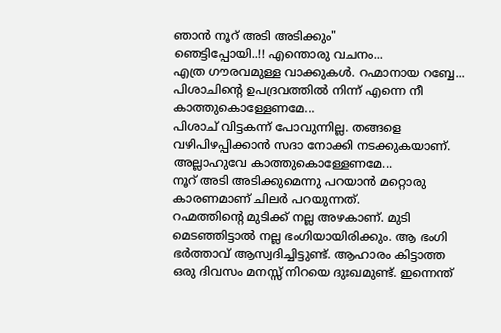ഞാൻ നൂറ് അടി അടിക്കും"
ഞെട്ടിപ്പോയി..!! എന്തൊരു വചനം...
എത്ര ഗൗരവമുള്ള വാക്കുകൾ. റഹ്മാനായ റബ്ബേ... പിശാചിന്റെ ഉപദ്രവത്തിൽ നിന്ന് എന്നെ നീ കാത്തുകൊള്ളേണമേ...
പിശാച് വിട്ടകന്ന് പോവുന്നില്ല. തങ്ങളെ വഴിപിഴപ്പിക്കാൻ സദാ നോക്കി നടക്കുകയാണ്. അല്ലാഹുവേ കാത്തുകൊള്ളേണമേ...
നൂറ് അടി അടിക്കുമെന്നു പറയാൻ മറ്റൊരു കാരണമാണ് ചിലർ പറയുന്നത്.
റഹ്മത്തിന്റെ മുടിക്ക് നല്ല അഴകാണ്. മുടി മെടഞ്ഞിട്ടാൽ നല്ല ഭംഗിയായിരിക്കും. ആ ഭംഗി ഭർത്താവ് ആസ്വദിച്ചിട്ടുണ്ട്. ആഹാരം കിട്ടാത്ത ഒരു ദിവസം മനസ്സ് നിറയെ ദുഃഖമുണ്ട്. ഇന്നെന്ത്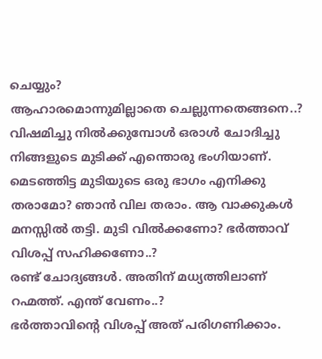ചെയ്യും?
ആഹാരമൊന്നുമില്ലാതെ ചെല്ലുന്നതെങ്ങനെ..?
വിഷമിച്ചു നിൽക്കുമ്പോൾ ഒരാൾ ചോദിച്ചു
നിങ്ങളുടെ മുടിക്ക് എന്തൊരു ഭംഗിയാണ്. മെടഞ്ഞിട്ട മുടിയുടെ ഒരു ഭാഗം എനിക്കു തരാമോ? ഞാൻ വില തരാം. ആ വാക്കുകൾ മനസ്സിൽ തട്ടി. മുടി വിൽക്കണോ? ഭർത്താവ് വിശപ്പ് സഹിക്കണോ..?
രണ്ട് ചോദ്യങ്ങൾ. അതിന് മധ്യത്തിലാണ് റഹ്മത്ത്. എന്ത് വേണം..?
ഭർത്താവിന്റെ വിശപ്പ് അത് പരിഗണിക്കാം.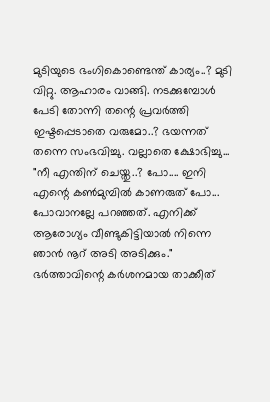മുടിയുടെ ഭംഗികൊണ്ടെന്ത് കാര്യം..? മുടി വിറ്റു. ആഹാരം വാങ്ങി. നടക്കുമ്പോൾ പേടി തോന്നി തന്റെ പ്രവർത്തി ഇഷ്ടപ്പെടാതെ വരുമോ..? ഭയന്നത് തന്നെ സംഭവിച്ചു. വല്ലാതെ ക്ഷോഭിച്ചു...
"നീ എന്തിന് ചെയ്തു..? പോ.... ഇനി എന്റെ കൺമുമ്പിൽ കാണരുത് പോ... പോവാനല്ലേ പറഞ്ഞത്. എനിക്ക് ആരോഗ്യം വീണ്ടുകിട്ടിയാൽ നിന്നെ ഞാൻ നൂറ് അടി അടിക്കും."
ഭർത്താവിന്റെ കർശനമായ താക്കീത്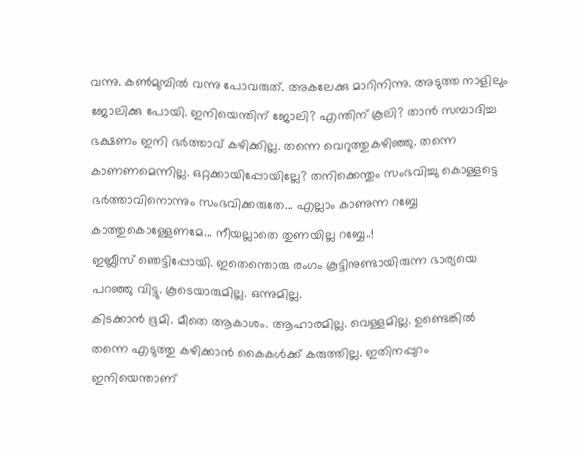വന്നു. കൺമുമ്പിൽ വന്നു പോവരുത്. അകലേക്കു മാറിനിന്നു. അടുത്ത നാളിലും ജോലിക്കു പോയി. ഇനിയെന്തിന് ജോലി? എന്തിന് കൂലി? താൻ സമ്പാദിച്ച ഭക്ഷണം ഇനി ഭർത്താവ് കഴിക്കില്ല. തന്നെ വെറുത്തുകഴിഞ്ഞു. തന്നെ കാണണമെന്നില്ല. ഒറ്റക്കായിപ്പോയില്ലേ? തനിക്കെന്തും സംഭവിച്ചു കൊള്ളട്ടെ ഭർത്താവിനൊന്നും സംഭവിക്കരുതേ... എല്ലാം കാണുന്ന റബ്ബേ കാത്തുകൊള്ളേണമേ... നീയല്ലാതെ തുണയില്ല റബ്ബേ..!
ഇബ്ലീസ് ഞെട്ടിപ്പോയി. ഇതെന്തൊരു രംഗം കൂട്ടിനുണ്ടായിരുന്ന ഭാര്യയെ പറഞ്ഞു വിട്ടു. കൂടെയാരുമില്ല. ഒന്നുമില്ല.
കിടക്കാൻ ഭൂമി. മീതെ ആകാശം. ആഹാരമില്ല. വെള്ളമില്ല. ഉണ്ടെങ്കിൽ തന്നെ എടുത്തു കഴിക്കാൻ കൈകൾക്ക് കരുത്തില്ല. ഇതിനപ്പുറം ഇനിയെന്താണ്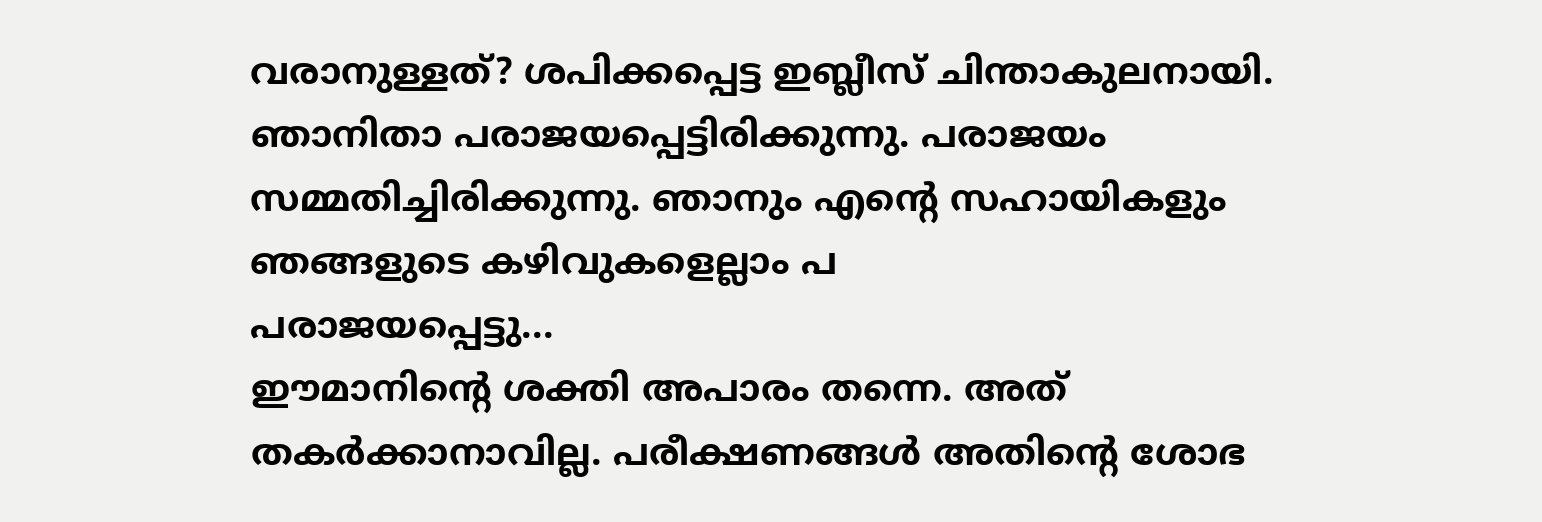വരാനുള്ളത്? ശപിക്കപ്പെട്ട ഇബ്ലീസ് ചിന്താകുലനായി. ഞാനിതാ പരാജയപ്പെട്ടിരിക്കുന്നു. പരാജയം സമ്മതിച്ചിരിക്കുന്നു. ഞാനും എന്റെ സഹായികളും ഞങ്ങളുടെ കഴിവുകളെല്ലാം പ
പരാജയപ്പെട്ടു...
ഈമാനിന്റെ ശക്തി അപാരം തന്നെ. അത് തകർക്കാനാവില്ല. പരീക്ഷണങ്ങൾ അതിന്റെ ശോഭ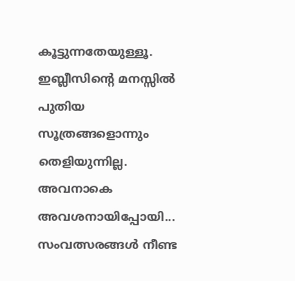കൂട്ടുന്നതേയുള്ളൂ. ഇബ്ലീസിന്റെ മനസ്സിൽ പുതിയ സൂത്രങ്ങളൊന്നും തെളിയുന്നില്ല. അവനാകെ അവശനായിപ്പോയി...
സംവത്സരങ്ങൾ നീണ്ട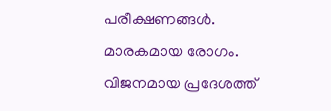പരീക്ഷണങ്ങൾ. മാരകമായ രോഗം. വിജനമായ പ്രദേശത്ത്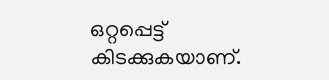ഒറ്റപ്പെട്ട് കിടക്കുകയാണ്.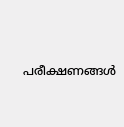പരീക്ഷണങ്ങൾ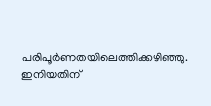പരിപൂർണതയിലെത്തിക്കഴിഞ്ഞു. ഇനിയതിന്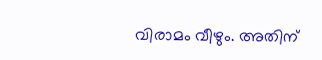വിരാമം വീഴും. അതിന്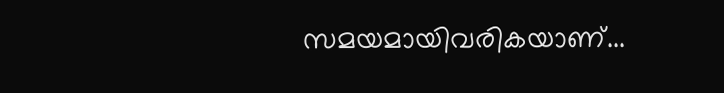സമയമായിവരികയാണ്...